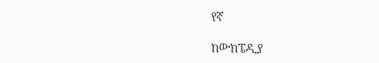የኛ

ከውክፔዲያ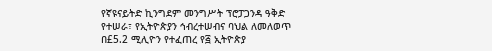የኛዩናይትድ ኪንግደም መንግሥት ፕሮፓጋንዳ ዓቅድ የተሠራ፣ የኢትዮጵያን ኅብረተሠብና ባህል ለመለወጥ በ£5.2 ሚሊዮን የተፈጠረ የ፭ ኢትዮጵያ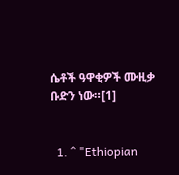ሴቶች ዓዋቂዎች ሙዚቃ ቡድን ነው።[1]


  1. ^ "Ethiopian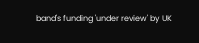band's funding 'under review' by UK